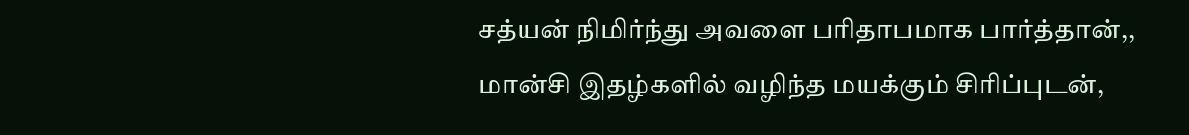சத்யன் நிமிர்ந்து அவளை பரிதாபமாக பார்த்தான்,, மான்சி இதழ்களில் வழிந்த மயக்கும் சிரிப்புடன்,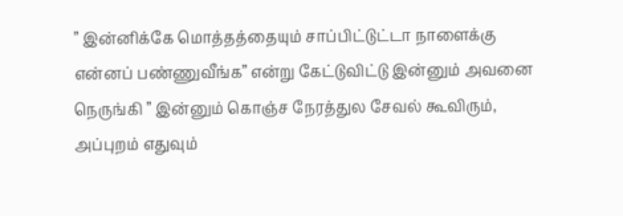” இன்னிக்கே மொத்தத்தையும் சாப்பிட்டுட்டா நாளைக்கு என்னப் பண்ணுவீங்க” என்று கேட்டுவிட்டு இன்னும் அவனை நெருங்கி ” இன்னும் கொஞ்ச நேரத்துல சேவல் கூவிரும், அப்புறம் எதுவும்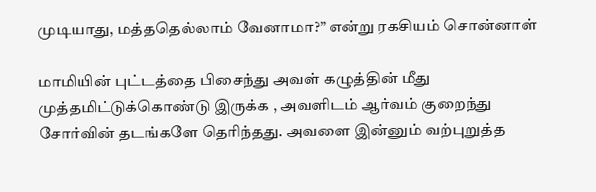முடியாது, மத்ததெல்லாம் வேனாமா?” என்று ரகசியம் சொன்னாள்

மாமியின் புட்டத்தை பிசைந்து அவள் கழுத்தின் மீது முத்தமிட்டுக்கொண்டு இருக்க , அவளிடம் ஆர்வம் குறைந்து சோர்வின் தடங்களே தெரிந்தது. அவளை இன்னும் வற்புறுத்த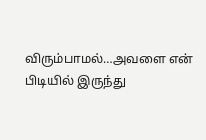விரும்பாமல்…அவளை என் பிடியில் இருந்து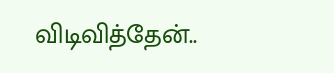விடிவித்தேன்..